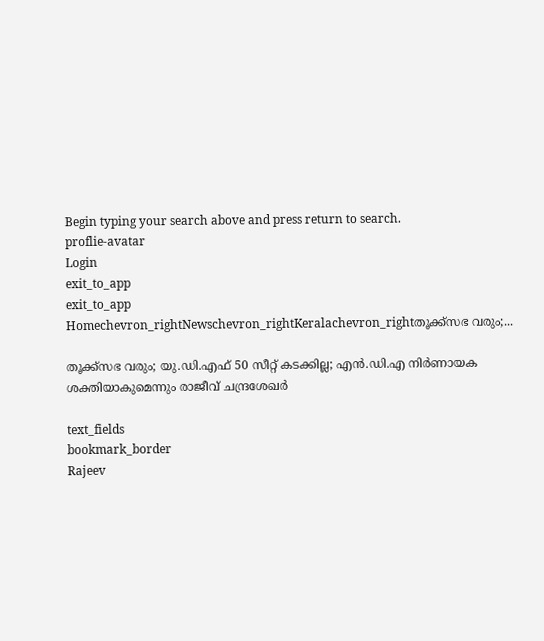Begin typing your search above and press return to search.
proflie-avatar
Login
exit_to_app
exit_to_app
Homechevron_rightNewschevron_rightKeralachevron_rightതൂക്ക്സഭ വരും;...

തൂക്ക്സഭ വരും; യു.ഡി.എഫ് 50 സീറ്റ് കടക്കില്ല; എൻ.ഡി.എ നിർണായക ശക്തിയാകുമെന്നും രാജീവ് ചന്ദ്രശേഖർ

text_fields
bookmark_border
Rajeev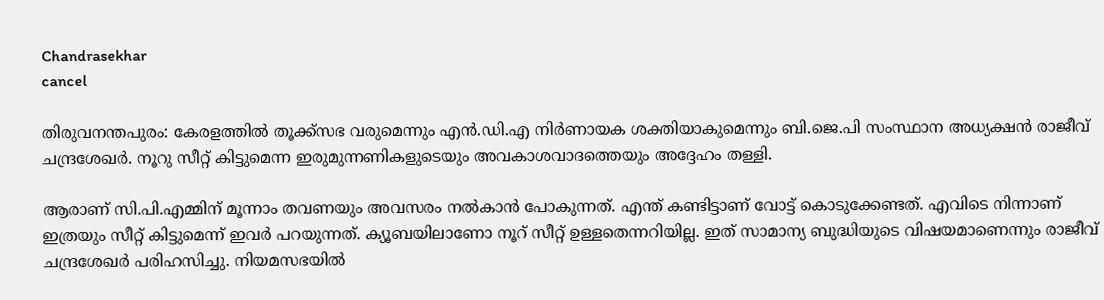Chandrasekhar
cancel

തിരുവനന്തപുരം: കേരളത്തിൽ തൂക്ക്സഭ വരുമെന്നും എൻ.ഡി.എ നിർണായക ശക്തിയാകുമെന്നും ബി.ജെ.പി സംസ്ഥാന അധ്യക്ഷൻ രാജീവ് ചന്ദ്രശേഖർ. നൂറു സീറ്റ് കിട്ടുമെന്ന ഇരുമുന്നണികളുടെയും അവകാശവാദത്തെയും അദ്ദേഹം തള്ളി.

ആരാണ് സി.പി.എമ്മിന് മൂന്നാം തവണയും അവസരം നൽകാൻ പോകുന്നത്. എന്ത് കണ്ടിട്ടാണ് വോട്ട് കൊടുക്കേണ്ടത്. എവിടെ നിന്നാണ് ഇത്രയും സീറ്റ് കിട്ടുമെന്ന് ഇവർ പറയുന്നത്. ക്യൂബയിലാണോ നൂറ് സീറ്റ് ഉള്ളതെന്നറിയില്ല. ഇത് സാമാന്യ ബുദ്ധിയുടെ വിഷയമാണെന്നും രാജീവ് ചന്ദ്രശേഖർ പരിഹസിച്ചു. നിയമസഭയിൽ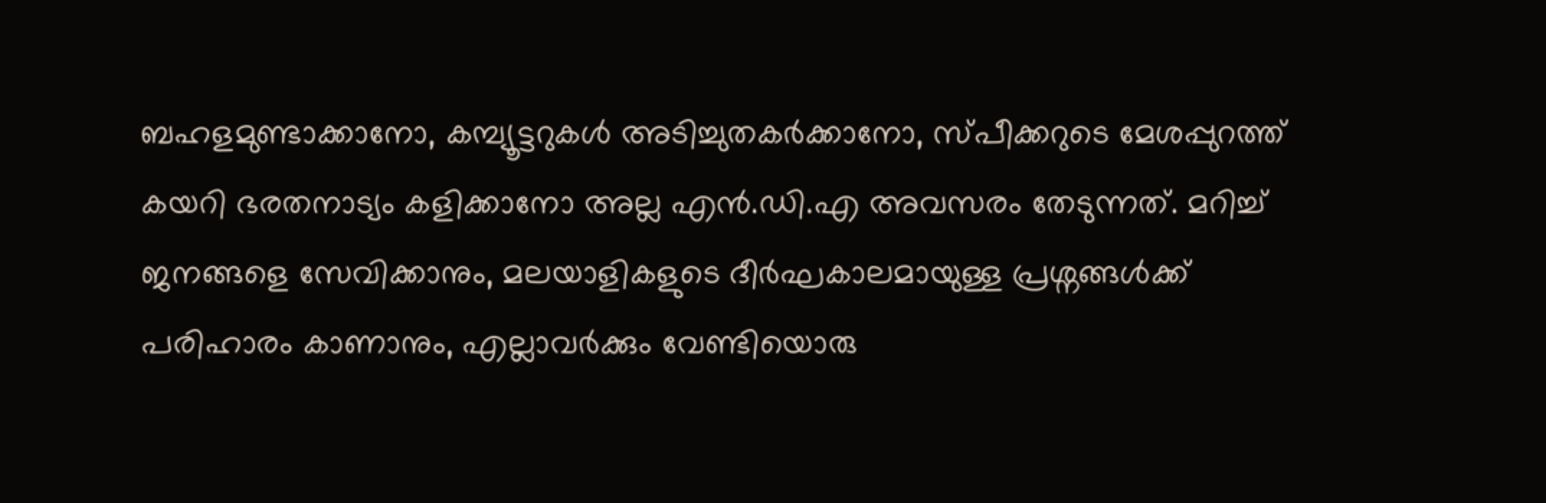ബഹളമുണ്ടാക്കാനോ, കമ്പ്യൂട്ടറുകൾ അടിച്ചുതകർക്കാനോ, സ്പീക്കറുടെ മേശപ്പുറത്ത് കയറി ഭരതനാട്യം കളിക്കാനോ അല്ല എൻ.ഡി.എ അവസരം തേടുന്നത്. മറിച്ച് ജനങ്ങളെ സേവിക്കാനും, മലയാളികളുടെ ദീർഘകാലമായുള്ള പ്രശ്നങ്ങൾക്ക് പരിഹാരം കാണാനും, എല്ലാവർക്കും വേണ്ടിയൊരു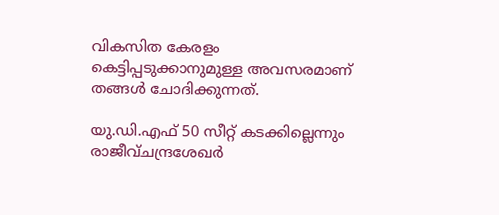വികസിത കേരളം കെട്ടിപ്പടുക്കാനുമുള്ള അവസരമാണ് തങ്ങൾ ചോദിക്കുന്നത്.

യു.ഡി.എഫ് 50 സീറ്റ് കടക്കില്ലെന്നും രാജീവ്ചന്ദ്രശേഖർ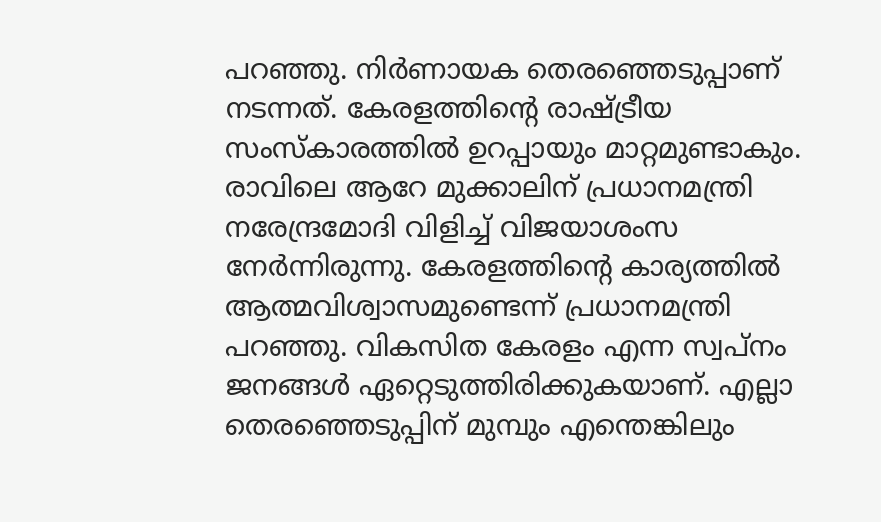പറഞ്ഞു. നിർണായക തെരഞ്ഞെടുപ്പാണ് നടന്നത്. കേരളത്തിന്‍റെ രാഷ്‌ട്രീയ സംസ്കാരത്തിൽ ഉറപ്പായും മാറ്റമുണ്ടാകും. രാവിലെ ആറേ മുക്കാലിന് പ്രധാനമന്ത്രി നരേന്ദ്രമോദി വിളിച്ച് വിജയാശംസ നേർന്നിരുന്നു. കേരളത്തിന്‍റെ കാര്യത്തിൽ ആത്മവിശ്വാസമുണ്ടെന്ന് പ്രധാനമന്ത്രി പറഞ്ഞു. വികസിത കേരളം എന്ന സ്വപ്നം ജനങ്ങൾ ഏറ്റെടുത്തിരിക്കുകയാണ്. എല്ലാ തെരഞ്ഞെടുപ്പിന് മുമ്പും എന്തെങ്കിലും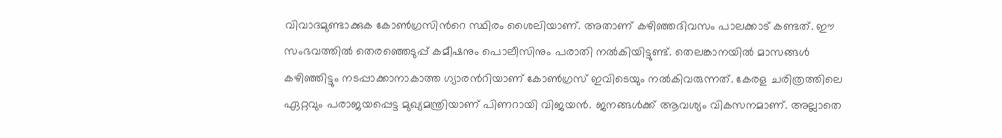വിവാദമുണ്ടാക്കുക കോൺഗ്രസിന്‍റെ സ്ഥിരം ശൈലിയാണ്. അതാണ് കഴിഞ്ഞദിവസം പാലക്കാട് കണ്ടത്. ഈ സംഭവത്തിൽ തെരഞ്ഞെടുപ്പ് കമീഷനും പൊലീസിനും പരാതി നൽകിയിട്ടുണ്ട്. തെലങ്കാനയിൽ മാസങ്ങൾ കഴിഞ്ഞിട്ടും നടപ്പാക്കാനാകാത്ത ഗ്യാരന്‍റിയാണ് കോൺഗ്രസ് ഇവിടെയും നൽകിവരുന്നത്. കേരള ചരിത്രത്തിലെ ഏറ്റവും പരാജയപ്പെട്ട മുഖ്യമന്ത്രിയാണ് പിണറായി വിജയൻ. ജനങ്ങൾക്ക് ആവശ്യം വികസനമാണ്. അല്ലാതെ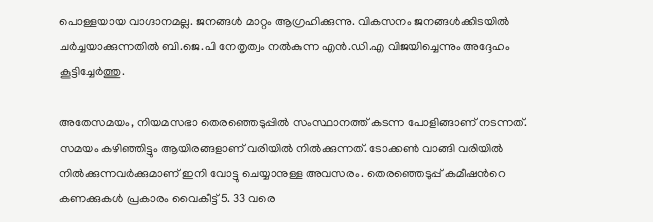പൊള്ളയായ വാഗ്ദാനമല്ല. ജനങ്ങൾ മാറ്റം ആഗ്രഹിക്കുന്നു. വികസനം ജനങ്ങൾക്കിടയിൽ ചർച്ചയാക്കുന്നതിൽ ബി.ജെ.പി നേതൃത്വം നൽകുന്ന എൻ.ഡി.എ വിജയിച്ചെന്നും അദ്ദേഹം കൂട്ടിച്ചേർത്തു.

അതേസമയം, നിയമസഭാ തെരഞ്ഞെടുപ്പിൽ സംസ്ഥാനത്ത് കടന്ന പോളിങ്ങാണ് നടന്നത്. സമയം കഴിഞ്ഞിട്ടും ആയിരങ്ങളാണ് വരിയിൽ നിൽക്കുന്നത്. ടോക്കൺ വാങ്ങി വരിയിൽ നിൽക്കുന്നവർക്കുമാണ് ഇനി വോട്ടു ചെയ്യാനുള്ള അവസരം. തെരഞ്ഞെടുപ്പ് കമീഷന്‍റെ കണക്കുകൾ പ്രകാരം വൈകീട്ട് 5. 33 വരെ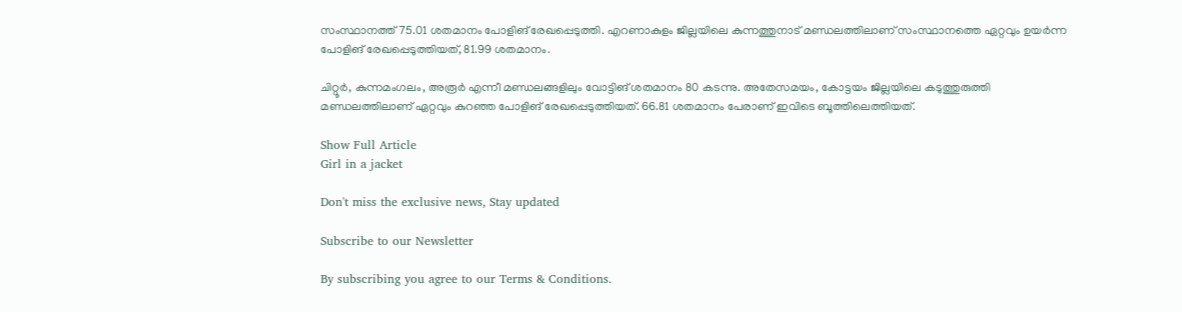സംസ്ഥാനത്ത് 75.01 ശതമാനം പോളിങ് രേഖപ്പെടുത്തി. എറണാകുളം ജില്ലയിലെ കുന്നത്തുനാട് മണ്ഡലത്തിലാണ് സംസ്ഥാനത്തെ ഏറ്റവും ഉയർന്ന പോളിങ് രേഖപ്പെടുത്തിയത്, 81.99 ശതമാനം.

ചിറ്റൂർ, കുന്നമംഗലം, അരൂർ എന്നീ മണ്ഡലങ്ങളിലും വോട്ടിങ് ശതമാനം 80 കടന്നു. അതേസമയം, കോട്ടയം ജില്ലയിലെ കടുത്തുരുത്തി മണ്ഡലത്തിലാണ് ഏറ്റവും കുറഞ്ഞ പോളിങ് രേഖപ്പെടുത്തിയത്. 66.81 ശതമാനം പേരാണ് ഇവിടെ ബൂത്തിലെത്തിയത്.

Show Full Article
Girl in a jacket

Don't miss the exclusive news, Stay updated

Subscribe to our Newsletter

By subscribing you agree to our Terms & Conditions.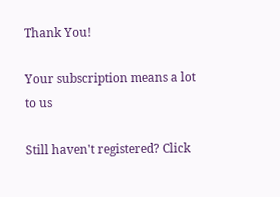Thank You!

Your subscription means a lot to us

Still haven't registered? Click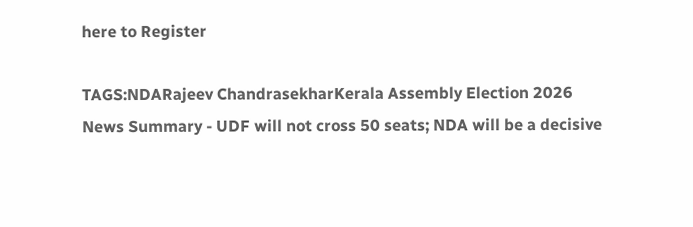here to Register

TAGS:NDARajeev ChandrasekharKerala Assembly Election 2026
News Summary - UDF will not cross 50 seats; NDA will be a decisive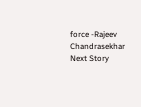force -Rajeev Chandrasekhar
Next Story